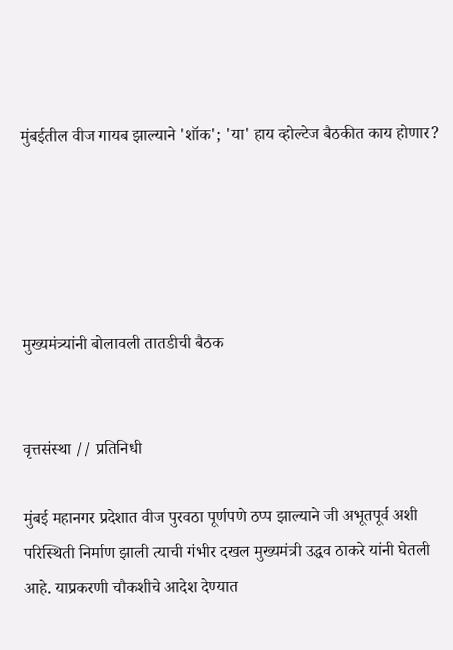मुंबईतील वीज गायब झाल्याने 'शॉक'; 'या' हाय व्होल्टेज बैठकीत काय होणार?





मुख्यमंत्र्यांनी बोलावली तातडीची बैठक


वृत्तसंस्था // प्रतिनिधी

मुंबई महानगर प्रदेशात वीज पुरवठा पूर्णपणे ठप्प झाल्याने जी अभूतपूर्व अशी परिस्थिती निर्माण झाली त्याची गंभीर दखल मुख्यमंत्री उद्धव ठाकरे यांनी घेतली आहे. याप्रकरणी चौकशीचे आदेश देण्यात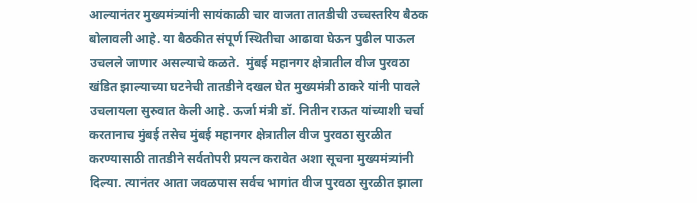आल्यानंतर मुख्यमंत्र्यांनी सायंकाळी चार वाजता तातडीची उच्चस्तरिय बैठक बोलावली आहे. या बैठकीत संपूर्ण स्थितीचा आढावा घेऊन पुढील पाऊल उचलले जाणार असल्याचे कळते.  मुंबई महानगर क्षेत्रातील वीज पुरवठा खंडित झाल्याच्या घटनेची तातडीने दखल घेत मुख्यमंत्री ठाकरे यांनी पावले उचलायला सुरुवात केली आहे. ऊर्जा मंत्री डॉ. नितीन राऊत यांच्याशी चर्चा करतानाच मुंबई तसेच मुंबई महानगर क्षेत्रातील वीज पुरवठा सुरळीत करण्यासाठी तातडीने सर्वतोपरी प्रयत्न करावेत अशा सूचना मुख्यमंत्र्यांनी दिल्या. त्यानंतर आता जवळपास सर्वच भागांत वीज पुरवठा सुरळीत झाला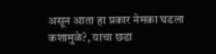असून आता हा प्रकार नेमका घडला कशामुळे?, याचा छडा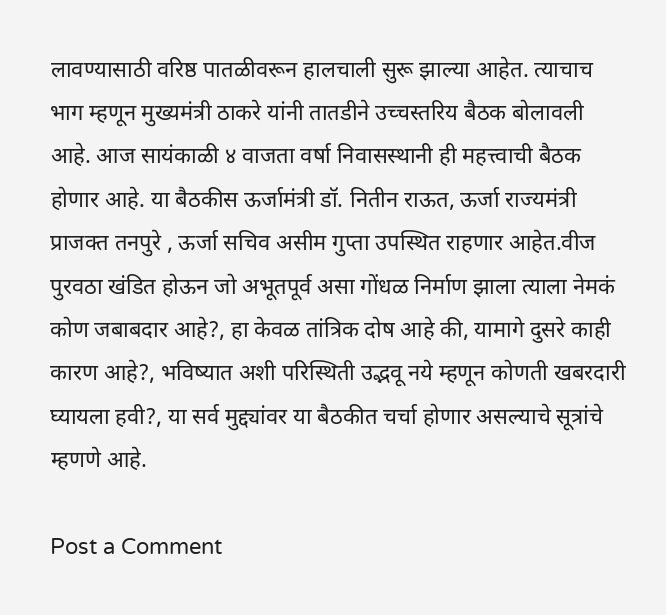लावण्यासाठी वरिष्ठ पातळीवरून हालचाली सुरू झाल्या आहेत. त्याचाच भाग म्हणून मुख्यमंत्री ठाकरे यांनी तातडीने उच्चस्तरिय बैठक बोलावली आहे. आज सायंकाळी ४ वाजता वर्षा निवासस्थानी ही महत्त्वाची बैठक होणार आहे. या बैठकीस ऊर्जामंत्री डॉ. नितीन राऊत, ऊर्जा राज्यमंत्री प्राजक्त तनपुरे , ऊर्जा सचिव असीम गुप्ता उपस्थित राहणार आहेत.वीज पुरवठा खंडित होऊन जो अभूतपूर्व असा गोंधळ निर्माण झाला त्याला नेमकं कोण जबाबदार आहे?, हा केवळ तांत्रिक दोष आहे की, यामागे दुसरे काही कारण आहे?, भविष्यात अशी परिस्थिती उद्भवू नये म्हणून कोणती खबरदारी घ्यायला हवी?, या सर्व मुद्द्यांवर या बैठकीत चर्चा होणार असल्याचे सूत्रांचे म्हणणे आहे.

Post a Comment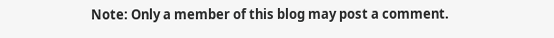Note: Only a member of this blog may post a comment.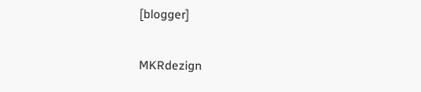[blogger]

MKRdezign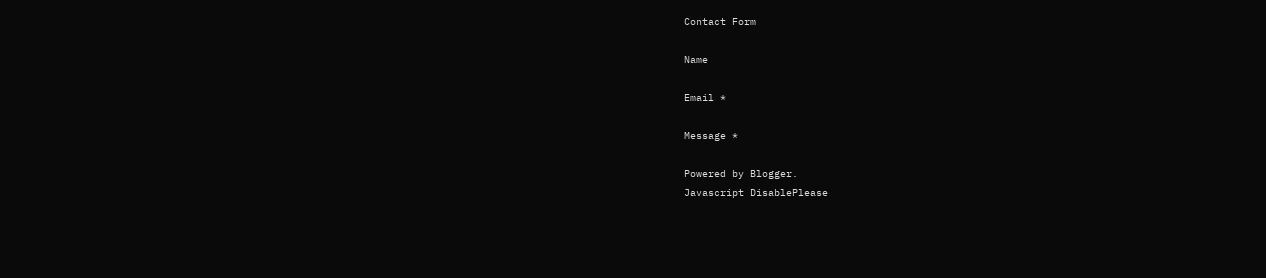Contact Form

Name

Email *

Message *

Powered by Blogger.
Javascript DisablePlease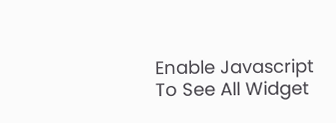Enable Javascript To See All Widget